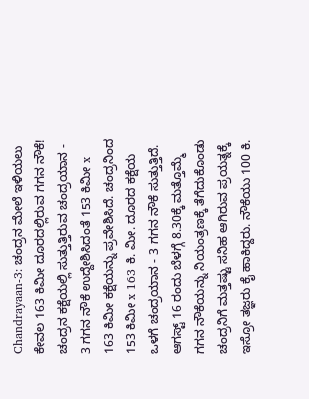Chandrayaan-3: ಚಂದ್ರನ ಮೇಲೆ ಇಳಿಯಲು ಕೇವಲ 163 ಕಿಮೀ ದೂರದಲ್ಲಿರುವ ಗಗನ ನೌಕೆ!
ಚಂದ್ರನ ಕಕ್ಷೆಯಲ್ಲಿ ಸುತ್ತುತ್ತಿರುವ ಚಂದ್ರಯಾನ - 3 ಗಗನ ನೌಕೆ ಉದ್ದೇಶಿಸಿದಂತೆ 153 ಕಿಮೀ x 163 ಕಿಮೀ ಕಕ್ಷೆಯನ್ನು ಪ್ರವೇಶಿಸಿದೆ. ಚಂದ್ರನಿಂದ 153 ಕಿಮೀ x 163 ಕಿ. ಮೀ. ದೂರದ ಕಕ್ಷೆಯ ಒಳಗೆ ಚಂದ್ರಯಾನ - 3 ಗಗನ ನೌಕೆ ಸುತ್ತುತ್ತಿದೆ.
ಆಗಸ್ಟ್ 16 ರಂದು ಬೆಳಗ್ಗೆ 8.30ಕ್ಕೆ ಮತ್ತೊಮ್ಮೆ ಗಗನ ನೌಕೆಯನ್ನು ನಿಯಂತ್ರಣಕ್ಕೆ ತೆಗೆದುಕೊಂಡು ಚಂದ್ರನಿಗೆ ಮತ್ತಷ್ಟು ಸನಿಹ ಆಗಿರುವ ಪ್ರಯತ್ನಕ್ಕೆ ಇಸ್ರೋ ತಜ್ಞರು ಕೈ ಹಾಕಿದ್ದರು. ನೌಕೆಯು 100 ಕಿ.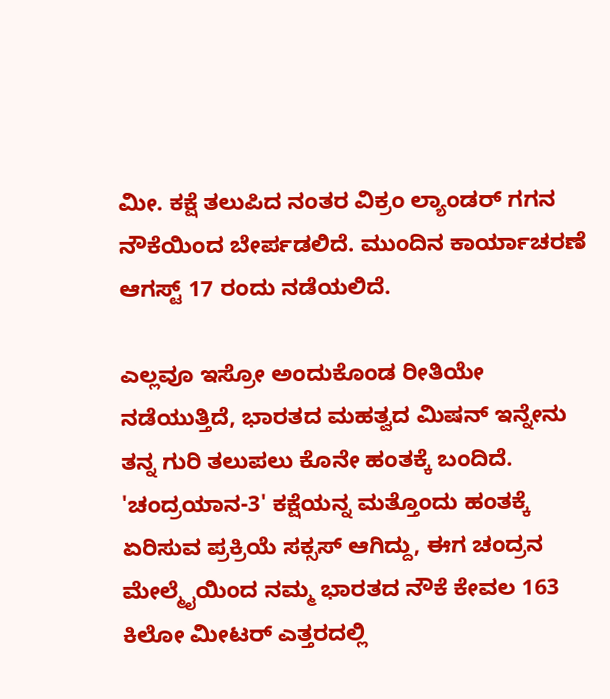ಮೀ. ಕಕ್ಷೆ ತಲುಪಿದ ನಂತರ ವಿಕ್ರಂ ಲ್ಯಾಂಡರ್ ಗಗನ ನೌಕೆಯಿಂದ ಬೇರ್ಪಡಲಿದೆ. ಮುಂದಿನ ಕಾರ್ಯಾಚರಣೆ ಆಗಸ್ಟ್ 17 ರಂದು ನಡೆಯಲಿದೆ.

ಎಲ್ಲವೂ ಇಸ್ರೋ ಅಂದುಕೊಂಡ ರೀತಿಯೇ ನಡೆಯುತ್ತಿದೆ, ಭಾರತದ ಮಹತ್ವದ ಮಿಷನ್ ಇನ್ನೇನು ತನ್ನ ಗುರಿ ತಲುಪಲು ಕೊನೇ ಹಂತಕ್ಕೆ ಬಂದಿದೆ. 'ಚಂದ್ರಯಾನ-3' ಕಕ್ಷೆಯನ್ನ ಮತ್ತೊಂದು ಹಂತಕ್ಕೆ ಏರಿಸುವ ಪ್ರಕ್ರಿಯೆ ಸಕ್ಸಸ್ ಆಗಿದ್ದು, ಈಗ ಚಂದ್ರನ ಮೇಲ್ಮೈಯಿಂದ ನಮ್ಮ ಭಾರತದ ನೌಕೆ ಕೇವಲ 163 ಕಿಲೋ ಮೀಟರ್ ಎತ್ತರದಲ್ಲಿ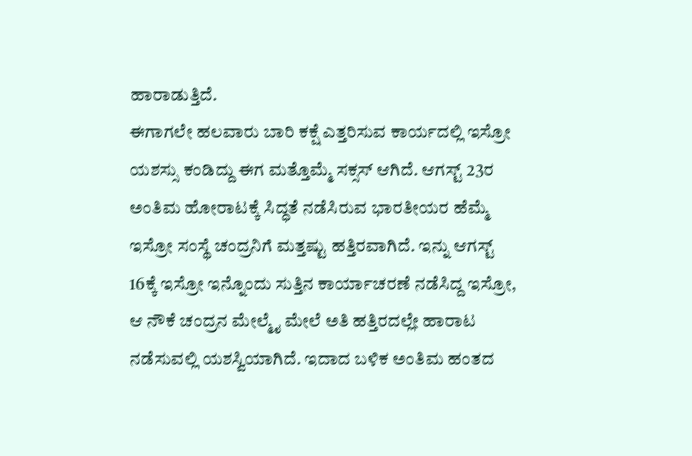ಹಾರಾಡುತ್ತಿದೆ.
ಈಗಾಗಲೇ ಹಲವಾರು ಬಾರಿ ಕಕ್ಷೆ ಎತ್ತರಿಸುವ ಕಾರ್ಯದಲ್ಲಿ ಇಸ್ರೋ ಯಶಸ್ಸು ಕಂಡಿದ್ದು ಈಗ ಮತ್ತೊಮ್ಮೆ ಸಕ್ಸಸ್ ಆಗಿದೆ. ಆಗಸ್ಟ್ 23ರ ಅಂತಿಮ ಹೋರಾಟಕ್ಕೆ ಸಿದ್ಧತೆ ನಡೆಸಿರುವ ಭಾರತೀಯರ ಹೆಮ್ಮೆ ಇಸ್ರೋ ಸಂಸ್ಥೆ ಚಂದ್ರನಿಗೆ ಮತ್ತಷ್ಟು ಹತ್ತಿರವಾಗಿದೆ. ಇನ್ನು ಆಗಸ್ಟ್ 16ಕ್ಕೆ ಇಸ್ರೋ ಇನ್ನೊಂದು ಸುತ್ತಿನ ಕಾರ್ಯಾಚರಣೆ ನಡೆಸಿದ್ದ ಇಸ್ರೋ, ಆ ನೌಕೆ ಚಂದ್ರನ ಮೇಲ್ಮೈ ಮೇಲೆ ಅತಿ ಹತ್ತಿರದಲ್ಲೇ ಹಾರಾಟ ನಡೆಸುವಲ್ಲಿ ಯಶಸ್ವಿಯಾಗಿದೆ. ಇದಾದ ಬಳಿಕ ಅಂತಿಮ ಹಂತದ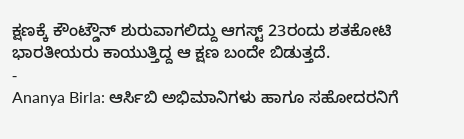ಕ್ಷಣಕ್ಕೆ ಕೌಂಟ್ಡೌನ್ ಶುರುವಾಗಲಿದ್ದು ಆಗಸ್ಟ್ 23ರಂದು ಶತಕೋಟಿ ಭಾರತೀಯರು ಕಾಯುತ್ತಿದ್ದ ಆ ಕ್ಷಣ ಬಂದೇ ಬಿಡುತ್ತದೆ.
-
Ananya Birla: ಆರ್ಸಿಬಿ ಅಭಿಮಾನಿಗಳು ಹಾಗೂ ಸಹೋದರನಿಗೆ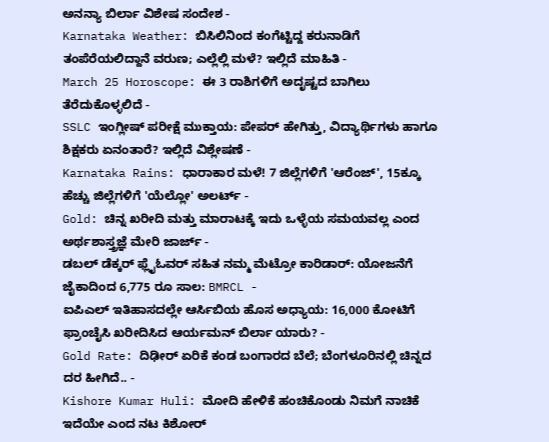ಅನನ್ಯಾ ಬಿರ್ಲಾ ವಿಶೇಷ ಸಂದೇಶ -
Karnataka Weather: ಬಿಸಿಲಿನಿಂದ ಕಂಗೆಟ್ಟಿದ್ದ ಕರುನಾಡಿಗೆ ತಂಪೆರೆಯಲಿದ್ದಾನೆ ವರುಣ; ಎಲ್ಲೆಲ್ಲಿ ಮಳೆ? ಇಲ್ಲಿದೆ ಮಾಹಿತಿ -
March 25 Horoscope: ಈ 3 ರಾಶಿಗಳಿಗೆ ಅದೃಷ್ಟದ ಬಾಗಿಲು ತೆರೆದುಕೊಳ್ಳಲಿದೆ -
SSLC ಇಂಗ್ಲೀಷ್ ಪರೀಕ್ಷೆ ಮುಕ್ತಾಯ: ಪೇಪರ್ ಹೇಗಿತ್ತು, ವಿದ್ಯಾರ್ಥಿಗಳು ಹಾಗೂ ಶಿಕ್ಷಕರು ಏನಂತಾರೆ? ಇಲ್ಲಿದೆ ವಿಶ್ಲೇಷಣೆ -
Karnataka Rains: ಧಾರಾಕಾರ ಮಳೆ! 7 ಜಿಲ್ಲೆಗಳಿಗೆ 'ಆರೆಂಜ್', 15ಕ್ಕೂ ಹೆಚ್ಚು ಜಿಲ್ಲೆಗಳಿಗೆ 'ಯೆಲ್ಲೋ' ಅಲರ್ಟ್ -
Gold: ಚಿನ್ನ ಖರೀದಿ ಮತ್ತು ಮಾರಾಟಕ್ಕೆ ಇದು ಒಳ್ಳೆಯ ಸಮಯವಲ್ಲ ಎಂದ ಅರ್ಥಶಾಸ್ತ್ರಜ್ಞೆ ಮೇರಿ ಜಾರ್ಜ್ -
ಡಬಲ್ ಡೆಕ್ಕರ್ ಫ್ಲೈಓವರ್ ಸಹಿತ ನಮ್ಮ ಮೆಟ್ರೋ ಕಾರಿಡಾರ್: ಯೋಜನೆಗೆ ಜೈಕಾದಿಂದ 6,775 ರೂ ಸಾಲ: BMRCL -
ಐಪಿಎಲ್ ಇತಿಹಾಸದಲ್ಲೇ ಆರ್ಸಿಬಿಯ ಹೊಸ ಅಧ್ಯಾಯ: 16,000 ಕೋಟಿಗೆ ಫ್ರಾಂಚೈಸಿ ಖರೀದಿಸಿದ ಆರ್ಯಮನ್ ಬಿರ್ಲಾ ಯಾರು? -
Gold Rate: ದಿಢೀರ್ ಏರಿಕೆ ಕಂಡ ಬಂಗಾರದ ಬೆಲೆ; ಬೆಂಗಳೂರಿನಲ್ಲಿ ಚಿನ್ನದ ದರ ಹೀಗಿದೆ.. -
Kishore Kumar Huli: ಮೋದಿ ಹೇಳಿಕೆ ಹಂಚಿಕೊಂಡು ನಿಮಗೆ ನಾಚಿಕೆ ಇದೆಯೇ ಎಂದ ನಟ ಕಿಶೋರ್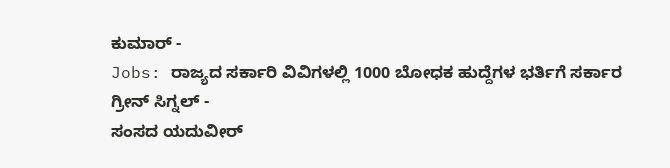ಕುಮಾರ್ -
Jobs: ರಾಜ್ಯದ ಸರ್ಕಾರಿ ವಿವಿಗಳಲ್ಲಿ 1000 ಬೋಧಕ ಹುದ್ದೆಗಳ ಭರ್ತಿಗೆ ಸರ್ಕಾರ ಗ್ರೀನ್ ಸಿಗ್ನಲ್ -
ಸಂಸದ ಯದುವೀರ್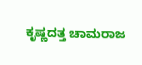ಕೃಷ್ಣದತ್ತ ಚಾಮರಾಜ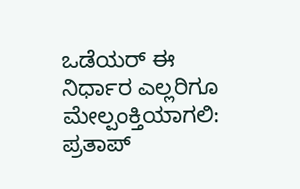ಒಡೆಯರ್ ಈ ನಿರ್ಧಾರ ಎಲ್ಲರಿಗೂ ಮೇಲ್ಪಂಕ್ತಿಯಾಗಲಿ: ಪ್ರತಾಪ್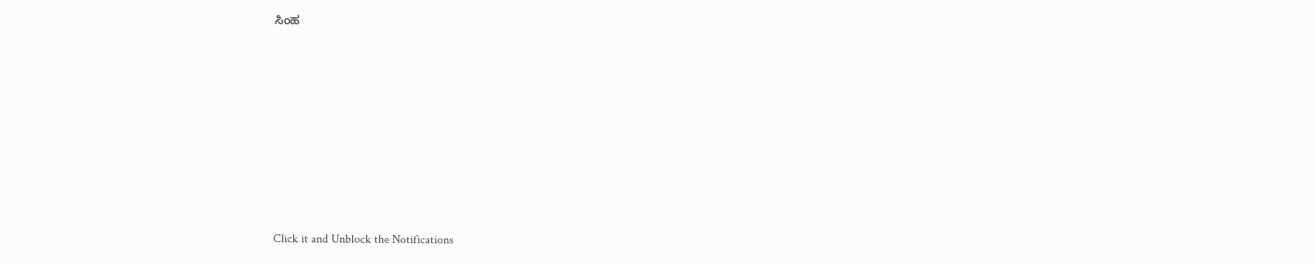ಸಿಂಹ












Click it and Unblock the Notifications